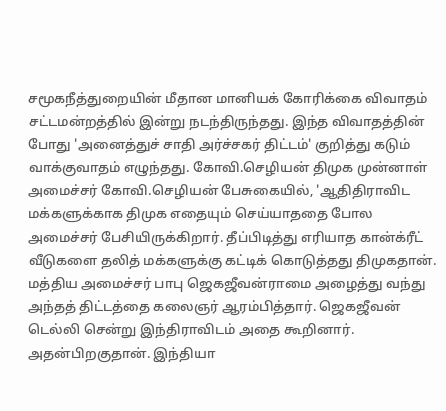சமூகநீத்துறையின் மீதான மானியக் கோரிக்கை விவாதம் சட்டமன்றத்தில் இன்று நடந்திருந்தது. இந்த விவாதத்தின் போது 'அனைத்துச் சாதி அர்ச்சகர் திட்டம்' குறித்து கடும் வாக்குவாதம் எழுந்தது. கோவி.செழியன் திமுக முன்னாள் அமைச்சர் கோவி.செழியன் பேசுகையில், 'ஆதிதிராவிட மக்களுக்காக திமுக எதையும் செய்யாததை போல அமைச்சர் பேசியிருக்கிறார். தீப்பிடித்து எரியாத கான்க்ரீட் வீடுகளை தலித் மக்களுக்கு கட்டிக் கொடுத்தது திமுகதான். மத்திய அமைச்சர் பாபு ஜெகஜீவன்ராமை அழைத்து வந்து அந்தத் திட்டத்தை கலைஞர் ஆரம்பித்தார். ஜெகஜீவன் டெல்லி சென்று இந்திராவிடம் அதை கூறினார். அதன்பிறகுதான். இந்தியா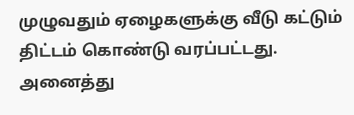முழுவதும் ஏழைகளுக்கு வீடு கட்டும் திட்டம் கொண்டு வரப்பட்டது. அனைத்து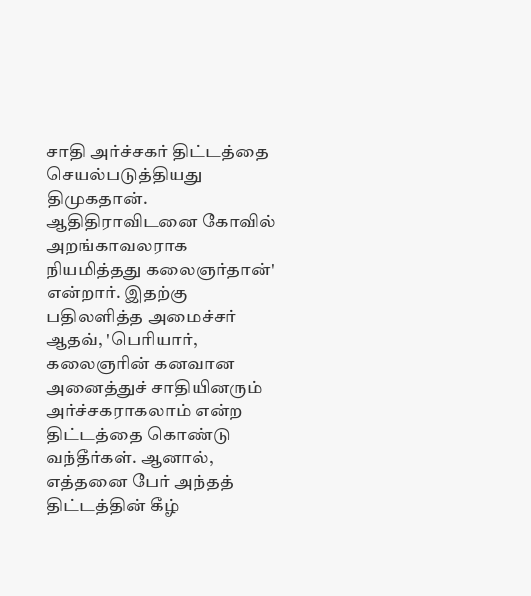சாதி அர்ச்சகர் திட்டத்தை செயல்படுத்தியது திமுகதான். ஆதிதிராவிடனை கோவில் அறங்காவலராக நியமித்தது கலைஞர்தான்' என்றார். இதற்கு பதிலளித்த அமைச்சர் ஆதவ், 'பெரியார், கலைஞரின் கனவான அனைத்துச் சாதியினரும் அர்ச்சகராகலாம் என்ற திட்டத்தை கொண்டு வந்தீர்கள். ஆனால், எத்தனை பேர் அந்தத் திட்டத்தின் கீழ்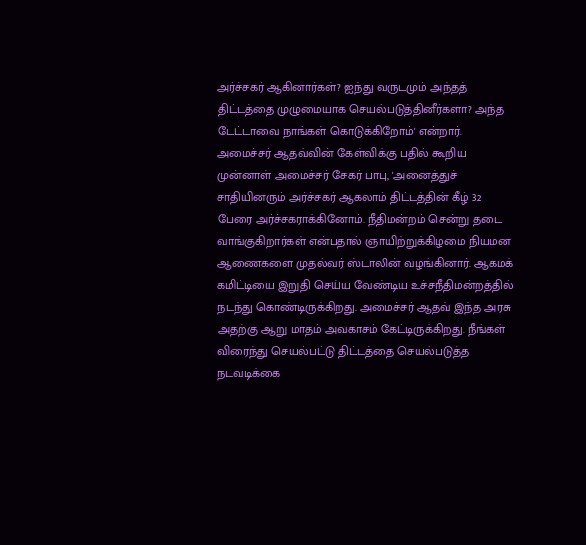அர்ச்சகர் ஆகினார்கள்? ஐந்து வருடமும் அந்தத் திட்டத்தை முழுமையாக செயல்படுத்தினீர்களா? அந்த டேட்டாவை நாங்கள் கொடுக்கிறோம்' என்றார். அமைச்சர் ஆதவ்வின் கேள்விக்கு பதில் கூறிய முன்னாள் அமைச்சர் சேகர் பாபு, 'அனைத்துச் சாதியினரும் அர்ச்சகர் ஆகலாம் திட்டத்தின் கீழ் 32 பேரை அர்ச்சகராக்கினோம். நீதிமன்றம் சென்று தடை வாங்குகிறார்கள் என்பதால் ஞாயிற்றுக்கிழமை நியமன ஆணைகளை முதல்வர் ஸ்டாலின் வழங்கினார். ஆகமக் கமிட்டியை இறுதி செய்ய வேண்டிய உச்சநீதிமன்றத்தில் நடந்து கொண்டிருக்கிறது. அமைச்சர் ஆதவ் இந்த அரசு அதற்கு ஆறு மாதம் அவகாசம் கேட்டிருக்கிறது. நீங்கள் விரைந்து செயல்பட்டு திட்டத்தை செயல்படுத்த நடவடிக்கை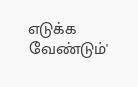எடுக்க வேண்டும்'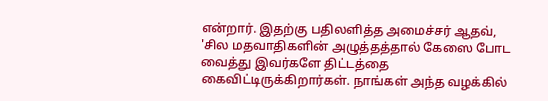என்றார். இதற்கு பதிலளித்த அமைச்சர் ஆதவ், 'சில மதவாதிகளின் அழுத்தத்தால் கேஸை போட வைத்து இவர்களே திட்டத்தை கைவிட்டிருக்கிறார்கள். நாங்கள் அந்த வழக்கில்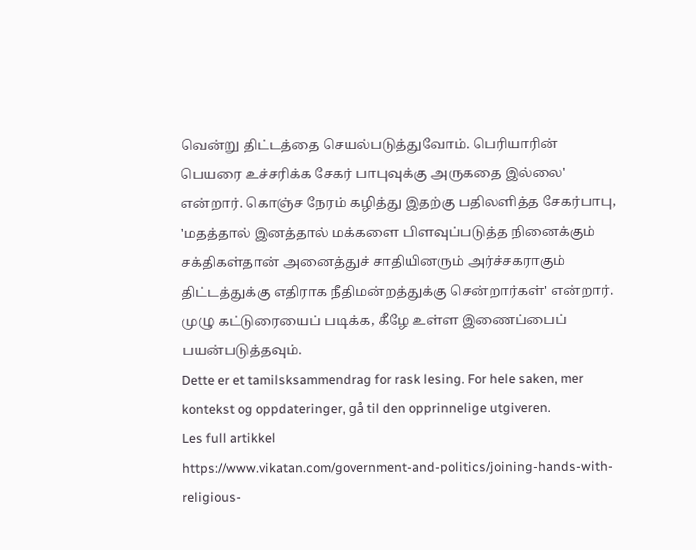வென்று திட்டத்தை செயல்படுத்துவோம். பெரியாரின் பெயரை உச்சரிக்க சேகர் பாபுவுக்கு அருகதை இல்லை' என்றார். கொஞ்ச நேரம் கழித்து இதற்கு பதிலளித்த சேகர்பாபு, 'மதத்தால் இனத்தால் மக்களை பிளவுப்படுத்த நினைக்கும் சக்திகள்தான் அனைத்துச் சாதியினரும் அர்ச்சகராகும் திட்டத்துக்கு எதிராக நீதிமன்றத்துக்கு சென்றார்கள்' என்றார். முழு கட்டுரையைப் படிக்க, கீழே உள்ள இணைப்பைப் பயன்படுத்தவும்.
Dette er et tamilsksammendrag for rask lesing. For hele saken, mer kontekst og oppdateringer, gå til den opprinnelige utgiveren.
Les full artikkel
https://www.vikatan.com/government-and-politics/joining-hands-with-religious-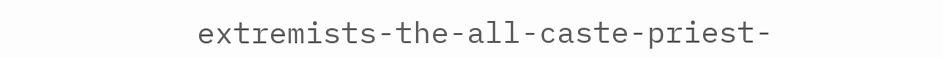extremists-the-all-caste-priest-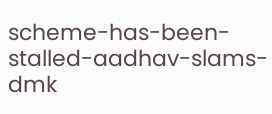scheme-has-been-stalled-aadhav-slams-dmk